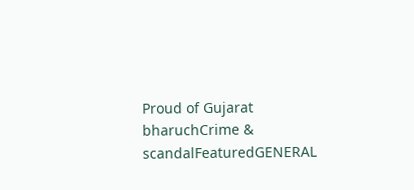Proud of Gujarat
bharuchCrime & scandalFeaturedGENERAL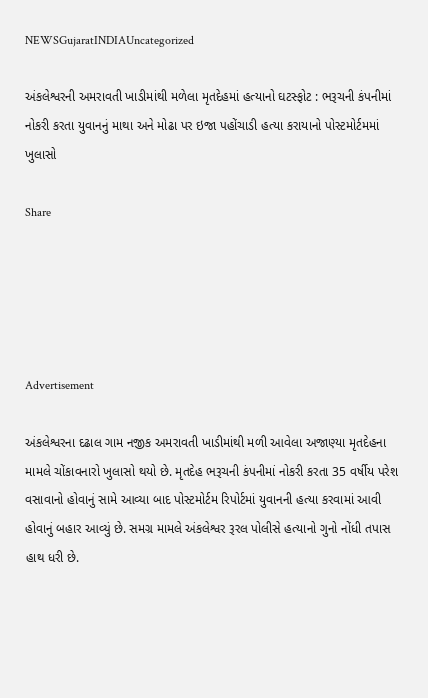NEWSGujaratINDIAUncategorized

અંકલેશ્વરની અમરાવતી ખાડીમાંથી મળેલા મૃતદેહમાં હત્યાનો ઘટસ્ફોટ : ભરૂચની કંપનીમાં નોકરી કરતા યુવાનનું માથા અને મોઢા પર ઇજા પહોંચાડી હત્યા કરાયાનો પોસ્ટમોર્ટમમાં ખુલાસો

Share





Advertisement

અંકલેશ્વરના દઢાલ ગામ નજીક અમરાવતી ખાડીમાંથી મળી આવેલા અજાણ્યા મૃતદેહના મામલે ચોંકાવનારો ખુલાસો થયો છે. મૃતદેહ ભરૂચની કંપનીમાં નોકરી કરતા 35 વર્ષીય પરેશ વસાવાનો હોવાનું સામે આવ્યા બાદ પોસ્ટમોર્ટમ રિપોર્ટમાં યુવાનની હત્યા કરવામાં આવી હોવાનું બહાર આવ્યું છે. સમગ્ર મામલે અંકલેશ્વર રૂરલ પોલીસે હત્યાનો ગુનો નોંધી તપાસ હાથ ધરી છે.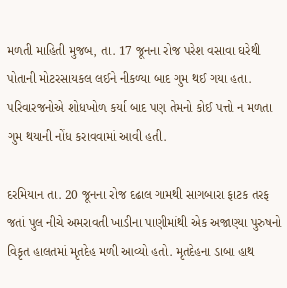મળતી માહિતી મુજબ, તા. 17 જૂનના રોજ પરેશ વસાવા ઘરેથી પોતાની મોટરસાયકલ લઈને નીકળ્યા બાદ ગુમ થઈ ગયા હતા. પરિવારજનોએ શોધખોળ કર્યા બાદ પણ તેમનો કોઈ પત્તો ન મળતા ગુમ થયાની નોંધ કરાવવામાં આવી હતી.

દરમિયાન તા. 20 જૂનના રોજ દઢાલ ગામથી સાગબારા ફાટક તરફ જતાં પુલ નીચે અમરાવતી ખાડીના પાણીમાંથી એક અજાણ્યા પુરુષનો વિકૃત હાલતમાં મૃતદેહ મળી આવ્યો હતો. મૃતદેહના ડાબા હાથ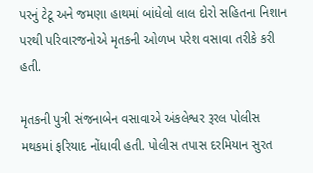પરનું ટેટૂ અને જમણા હાથમાં બાંધેલો લાલ દોરો સહિતના નિશાન પરથી પરિવારજનોએ મૃતકની ઓળખ પરેશ વસાવા તરીકે કરી હતી.

મૃતકની પુત્રી સંજનાબેન વસાવાએ અંકલેશ્વર રૂરલ પોલીસ મથકમાં ફરિયાદ નોંધાવી હતી. પોલીસ તપાસ દરમિયાન સુરત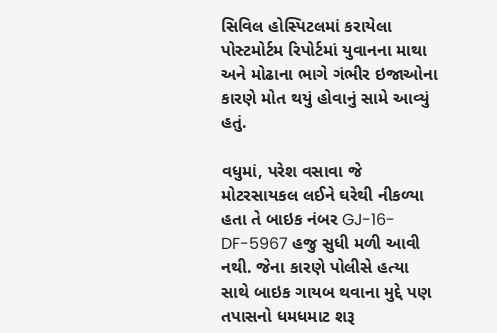સિવિલ હોસ્પિટલમાં કરાયેલા પોસ્ટમોર્ટમ રિપોર્ટમાં યુવાનના માથા અને મોઢાના ભાગે ગંભીર ઇજાઓના કારણે મોત થયું હોવાનું સામે આવ્યું હતું.

વધુમાં, પરેશ વસાવા જે મોટરસાયકલ લઈને ઘરેથી નીકળ્યા હતા તે બાઇક નંબર GJ-16-DF-5967 હજુ સુધી મળી આવી નથી. જેના કારણે પોલીસે હત્યા સાથે બાઇક ગાયબ થવાના મુદ્દે પણ તપાસનો ધમધમાટ શરૂ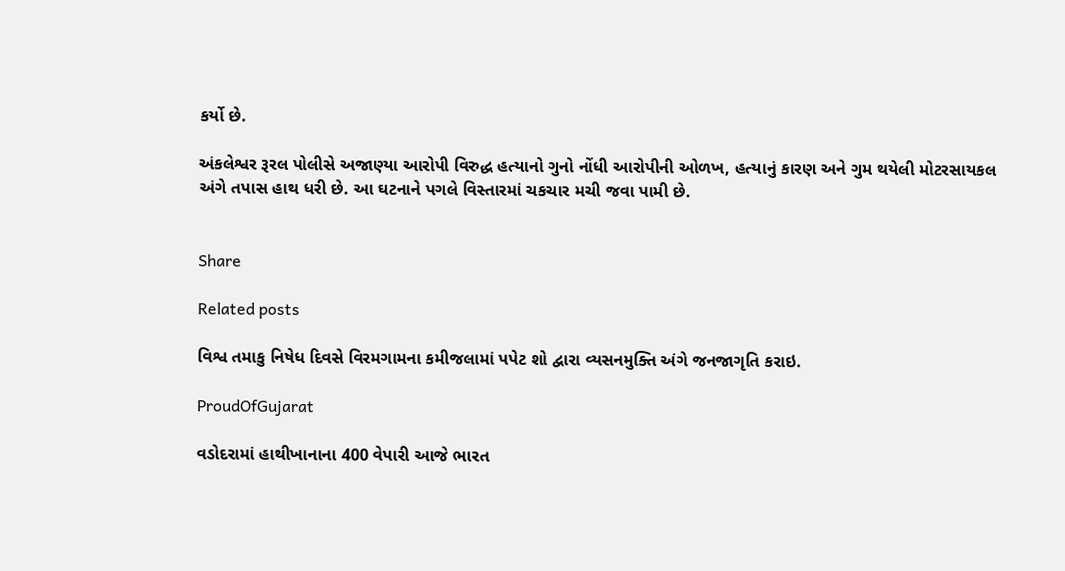કર્યો છે.

અંકલેશ્વર રૂરલ પોલીસે અજાણ્યા આરોપી વિરુદ્ધ હત્યાનો ગુનો નોંધી આરોપીની ઓળખ, હત્યાનું કારણ અને ગુમ થયેલી મોટરસાયકલ અંગે તપાસ હાથ ધરી છે. આ ઘટનાને પગલે વિસ્તારમાં ચકચાર મચી જવા પામી છે.


Share

Related posts

વિશ્વ તમાકુ નિષેધ દિવસે વિરમગામના કમીજલામાં પપેટ શો દ્વારા વ્યસનમુક્તિ અંગે જનજાગૃતિ કરાઇ.

ProudOfGujarat

વડોદરામાં હાથીખાનાના 400 વેપારી આજે ભારત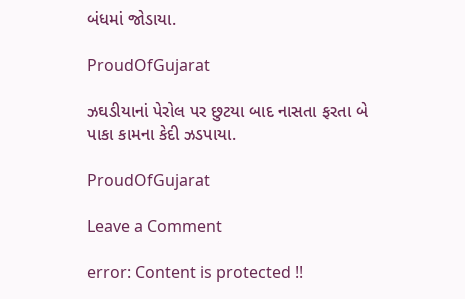બંધમાં જોડાયા.

ProudOfGujarat

ઝઘડીયાનાં પેરોલ પર છુટયા બાદ નાસતા ફરતા બે પાકા કામના કેદી ઝડપાયા.

ProudOfGujarat

Leave a Comment

error: Content is protected !!